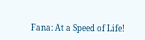Fana: At a Speed of Life!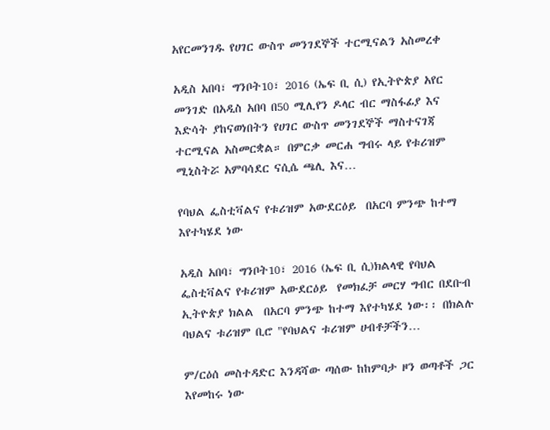አየርመንገዱ የሀገር ውስጥ መንገደኞች ተርሚናልን አስመረቀ

አዲስ አበባ፣ ግንቦት10፣ 2016 (ኤፍ ቢ ሲ) የኢትዮጵያ አየር መንገድ በአዲስ አበባ በ50 ሚሊየን ዶላር ብር ማስፋፊያ እና እድሳት ያከናወነበትን የሀገር ውስጥ መንገደኞች ማስተናገጃ ተርሚናል አስመርቋል። በምርቃ መርሐ ግብሩ ላይ የቱሪዝም ሚኒስትሯ አምባሳደር ናሲሴ ጫሊ እና…

የባህል ፌስቲቫልና የቱሪዝም አውደርዕይ  በአርባ ምንጭ ከተማ እየተካሄደ ነው

አዲስ አበባ፣ ግንቦት10፣ 2016 (ኤፍ ቢ ሲ)ክልላዊ የባህል ፌስቲቫልና የቱሪዝም አውደርዕይ  የመክፈቻ መርሃ ግብር በደቡብ ኢትዮጵያ ክልል  በአርባ ምንጭ ከተማ እየተካሄደ ነው፡፡ በክልሉ ባህልና ቱሪዝም ቢሮ "የባህልና ቱሪዝም ሀብቶቻችን…

ም/ርዕሰ መስተዳድር እንዳሻው ጣሰው ከከምባታ ዞን ወጣቶች ጋር እየመከሩ ነው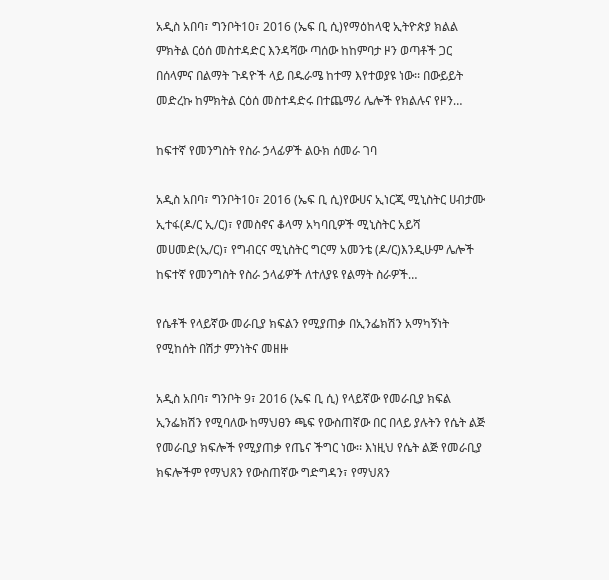አዲስ አበባ፣ ግንቦት10፣ 2016 (ኤፍ ቢ ሲ)የማዕከላዊ ኢትዮጵያ ክልል ምክትል ርዕሰ መስተዳድር እንዳሻው ጣሰው ከከምባታ ዞን ወጣቶች ጋር በሰላምና በልማት ጉዳዮች ላይ በዱራሜ ከተማ እየተወያዩ ነው፡፡ በውይይት መድረኩ ከምክትል ርዕሰ መስተዳድሩ በተጨማሪ ሌሎች የክልሉና የዞን…

ከፍተኛ የመንግስት የስራ ኃላፊዎች ልዑክ ሰመራ ገባ

አዲስ አበባ፣ ግንቦት10፣ 2016 (ኤፍ ቢ ሲ)የውሀና ኢነርጂ ሚኒስትር ሀብታሙ ኢተፋ(ዶ/ር ኢ/ር)፣ የመስኖና ቆላማ አካባቢዎች ሚኒስትር አይሻ መሀመድ(ኢ/ር)፣ የግብርና ሚኒስትር ግርማ አመንቴ (ዶ/ር)እንዲሁም ሌሎች ከፍተኛ የመንግስት የስራ ኃላፊዎች ለተለያዩ የልማት ስራዎች…

የሴቶች የላይኛው መራቢያ ክፍልን የሚያጠቃ በኢንፌክሽን አማካኝነት የሚከሰት በሽታ ምንነትና መዘዙ

አዲስ አበባ፣ ግንቦት 9፣ 2016 (ኤፍ ቢ ሲ) የላይኛው የመራቢያ ክፍል ኢንፌክሽን የሚባለው ከማህፀን ጫፍ የውስጠኛው በር በላይ ያሉትን የሴት ልጅ የመራቢያ ክፍሎች የሚያጠቃ የጤና ችግር ነው፡፡ እነዚህ የሴት ልጅ የመራቢያ ክፍሎችም የማህጸን የውስጠኛው ግድግዳን፣ የማህጸን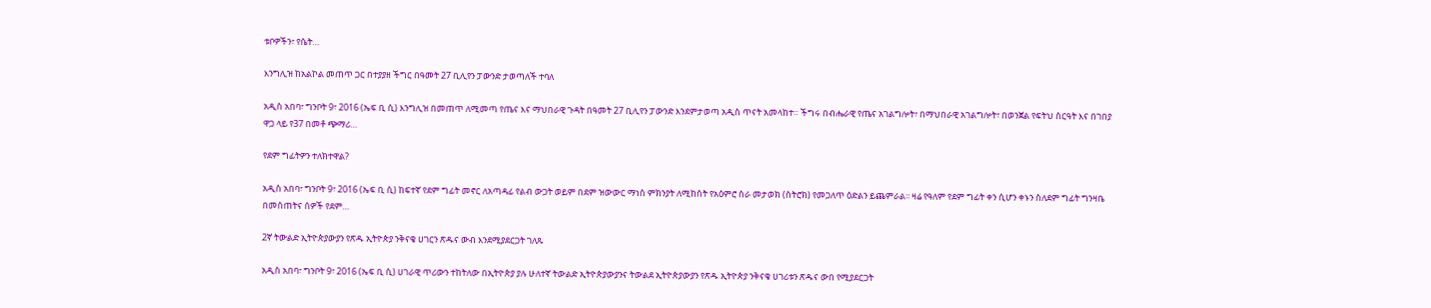ቱቦዎችን፣ የሴት…

እንግሊዝ ከአልኮል መጠጥ ጋር በተያያዘ ችግር በዓመት 27 ቢሊየን ፓውንድ ታወጣለች ተባለ

አዲስ አበባ፣ ግንቦት 9፣ 2016 (ኤፍ ቢ ሲ) እንግሊዝ በመጠጥ ለሚመጣ የጤና እና ማህበራዊ ጉዳት በዓመት 27 ቢሊየን ፓውንድ እንደምታወጣ አዲስ ጥናት አመላከተ። ችግሩ በብሔራዊ የጤና አገልግሎት፣ በማህበራዊ አገልግሎት፣ በወንጀል የፍትህ ስርዓት እና በገበያ ዋጋ ላይ የ37 በመቶ ጭማሪ…

የደም ግፊትዎን ተለክተዋል?

አዲስ አበባ፣ ግንቦት 9፣ 2016 (ኤፍ ቢ ሲ) ከፍተኛ የደም ግፊት መኖር ለአጣዳፊ የልብ ውጋት ወይም በደም ዝውውር ማነስ ምክንያት ለሚከሰት የአዕምሮ ስራ መታወክ (ስትሮክ) የመጋለጥ ዕድልን ይጨምራል፡፡ ዛሬ የዓለም የደም ግፊት ቀን ሲሆን ቀኑን ስለደም ግፊት ግንዛቤ በመስጠትና ሰዎች የደም…

2ኛ ትውልድ ኢትዮጵያውያን የጽዱ ኢትዮጵያ ንቅናቄ ሀገርን ጽዱና ውብ እንደሚያደርጋት ገለጹ

አዲስ አበባ፣ ግንቦት 9፣ 2016 (ኤፍ ቢ ሲ) ሀገራዊ ጥሪውን ተከትለው በኢትዮጵያ ያሉ ሁለተኛ ትውልድ ኢትዮጵያውያንና ትውልደ ኢትዮጵያውያን የጽዱ ኢትዮጵያ ንቅናቄ ሀገሪቱን ጽዱና ውበ የሚያደርጋት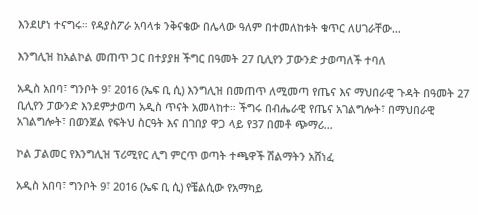እንደሆነ ተናግሩ። የዳያስፖራ አባላቱ ንቅናቄው በሌላው ዓለም በተመለከቱት ቁጥር ለሀገራቸው…

እንግሊዝ ከአልኮል መጠጥ ጋር በተያያዘ ችግር በዓመት 27 ቢሊየን ፓውንድ ታወጣለች ተባለ

አዲስ አበባ፣ ግንቦት 9፣ 2016 (ኤፍ ቢ ሲ) እንግሊዝ በመጠጥ ለሚመጣ የጤና እና ማህበራዊ ጉዳት በዓመት 27 ቢሊየን ፓውንድ እንደምታወጣ አዲስ ጥናት አመላከተ። ችግሩ በብሔራዊ የጤና አገልግሎት፣ በማህበራዊ አገልግሎት፣ በወንጀል የፍትህ ስርዓት እና በገበያ ዋጋ ላይ የ37 በመቶ ጭማሪ…

ኮል ፓልመር የእንግሊዝ ፕሪሚየር ሊግ ምርጥ ወጣት ተጫዋች ሽልማትን አሸነፈ

አዲስ አበባ፣ ግንቦት 9፣ 2016 (ኤፍ ቢ ሲ) የቼልሲው የአማካይ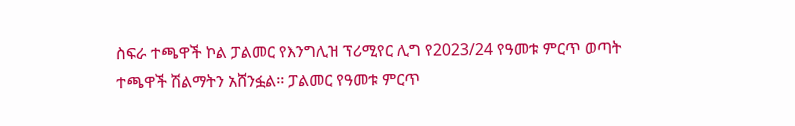ስፍራ ተጫዋች ኮል ፓልመር የእንግሊዝ ፕሪሚየር ሊግ የ2023/24 የዓመቱ ምርጥ ወጣት ተጫዋች ሽልማትን አሸንፏል፡፡ ፓልመር የዓመቱ ምርጥ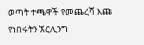ወጣት ተጫዋች የመጨረሻ እጩ የነበሩትን ኧርሊንግ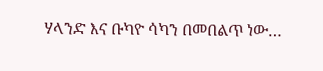ሃላንድ እና ቡካዮ ሳካን በመበልጥ ነው…